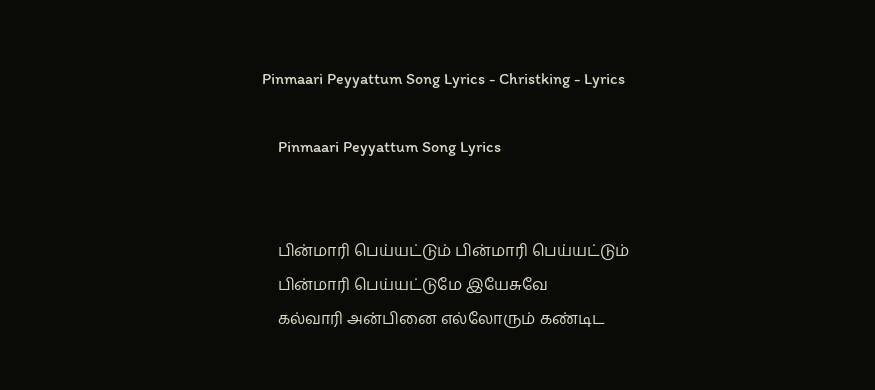Pinmaari Peyyattum Song Lyrics - Christking - Lyrics

    Pinmaari Peyyattum Song Lyrics


    பின்மாரி பெய்யட்டும் பின்மாரி பெய்யட்டும்
    பின்மாரி பெய்யட்டுமே இயேசுவே
    கல்வாரி அன்பினை எல்லோரும் கண்டிட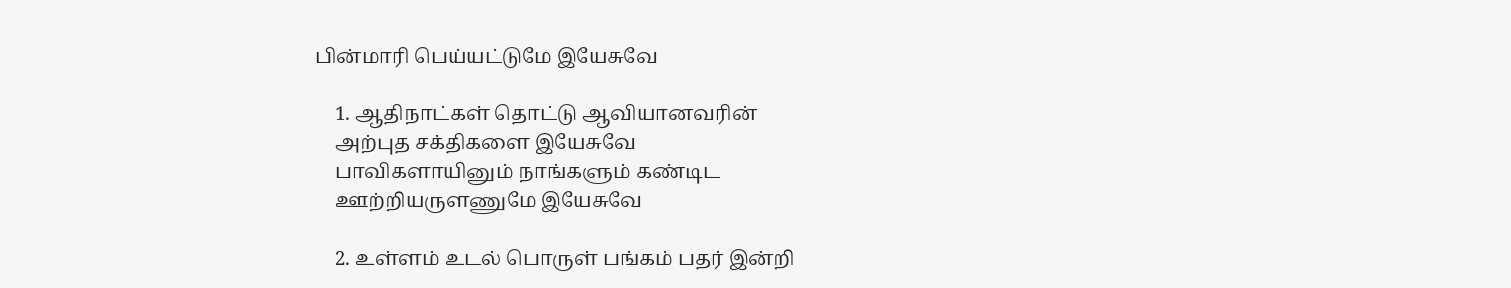பின்மாரி பெய்யட்டுமே இயேசுவே

    1. ஆதிநாட்கள் தொட்டு ஆவியானவரின்
    அற்புத சக்திகளை இயேசுவே
    பாவிகளாயினும் நாங்களும் கண்டிட
    ஊற்றியருளணுமே இயேசுவே

    2. உள்ளம் உடல் பொருள் பங்கம் பதர் இன்றி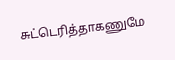சுட்டெரித்தாகணுமே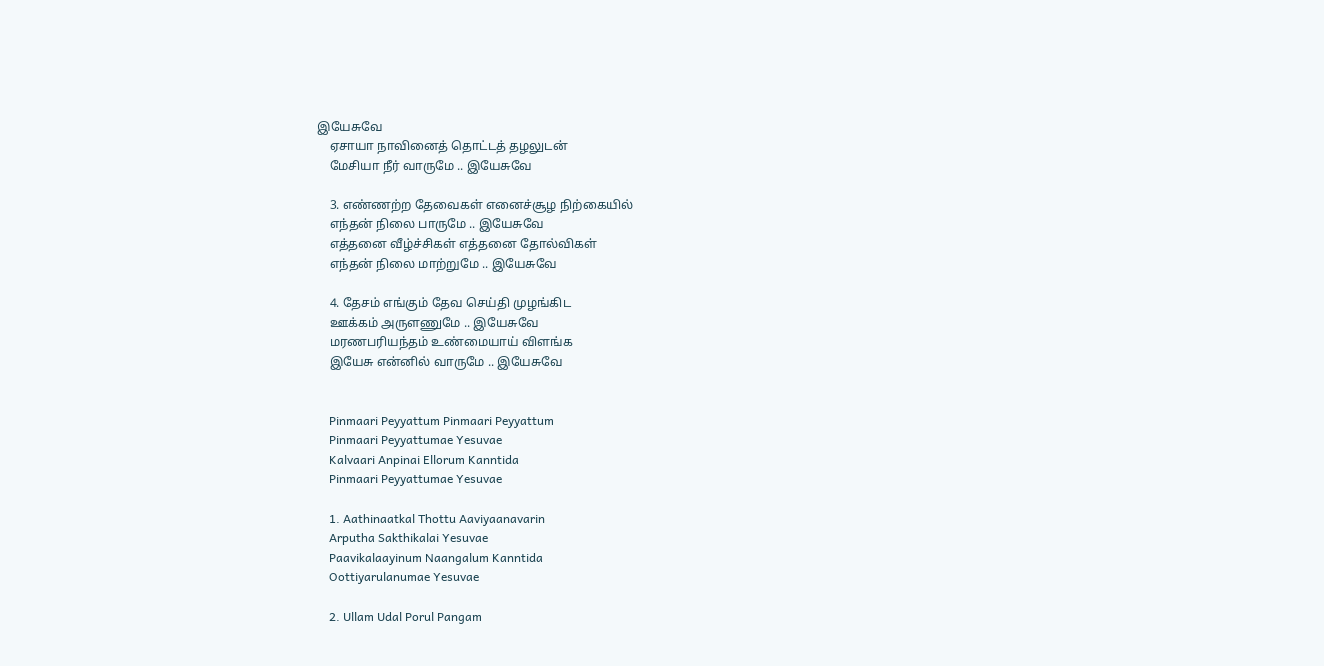இயேசுவே
    ஏசாயா நாவினைத் தொட்டத் தழலுடன்
    மேசியா நீர் வாருமே .. இயேசுவே

    3. எண்ணற்ற தேவைகள் எனைச்சூழ நிற்கையில்
    எந்தன் நிலை பாருமே .. இயேசுவே
    எத்தனை வீழ்ச்சிகள் எத்தனை தோல்விகள்
    எந்தன் நிலை மாற்றுமே .. இயேசுவே

    4. தேசம் எங்கும் தேவ செய்தி முழங்கிட
    ஊக்கம் அருளணுமே .. இயேசுவே
    மரணபரியந்தம் உண்மையாய் விளங்க
    இயேசு என்னில் வாருமே .. இயேசுவே


    Pinmaari Peyyattum Pinmaari Peyyattum
    Pinmaari Peyyattumae Yesuvae
    Kalvaari Anpinai Ellorum Kanntida
    Pinmaari Peyyattumae Yesuvae

    1. Aathinaatkal Thottu Aaviyaanavarin
    Arputha Sakthikalai Yesuvae
    Paavikalaayinum Naangalum Kanntida
    Oottiyarulanumae Yesuvae

    2. Ullam Udal Porul Pangam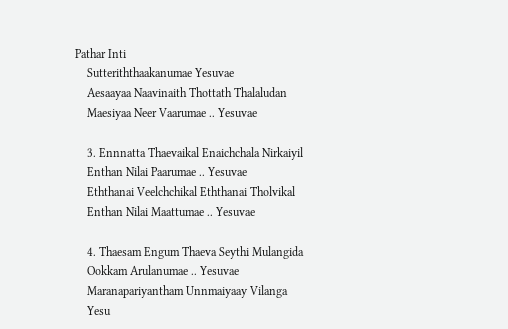Pathar Inti
    Sutteriththaakanumae Yesuvae
    Aesaayaa Naavinaith Thottath Thalaludan
    Maesiyaa Neer Vaarumae .. Yesuvae

    3. Ennnatta Thaevaikal Enaichchala Nirkaiyil
    Enthan Nilai Paarumae .. Yesuvae
    Eththanai Veelchchikal Eththanai Tholvikal
    Enthan Nilai Maattumae .. Yesuvae

    4. Thaesam Engum Thaeva Seythi Mulangida
    Ookkam Arulanumae .. Yesuvae
    Maranapariyantham Unnmaiyaay Vilanga
    Yesu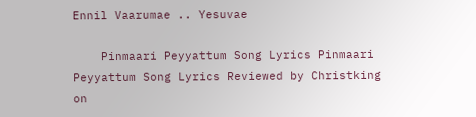Ennil Vaarumae .. Yesuvae

    Pinmaari Peyyattum Song Lyrics Pinmaari Peyyattum Song Lyrics Reviewed by Christking on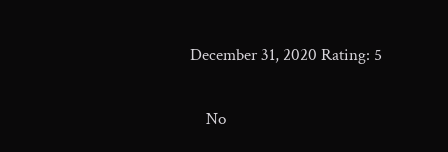December 31, 2020 Rating: 5

    No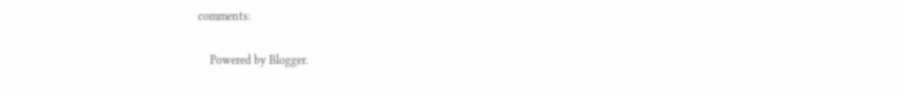comments:

    Powered by Blogger.